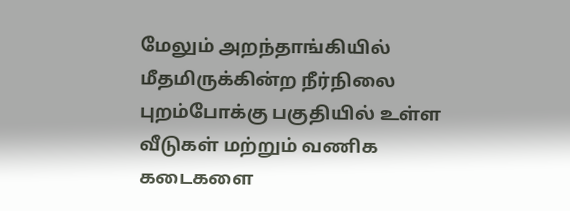மேலும் அறந்தாங்கியில் மீதமிருக்கின்ற நீர்நிலை புறம்போக்கு பகுதியில் உள்ள வீடுகள் மற்றும் வணிக கடைகளை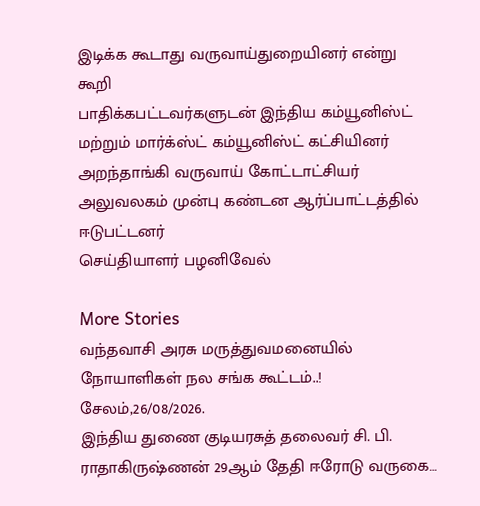இடிக்க கூடாது வருவாய்துறையினர் என்று கூறி
பாதிக்கபட்டவர்களுடன் இந்திய கம்யூனிஸ்ட் மற்றும் மார்க்ஸ்ட் கம்யூனிஸ்ட் கட்சியினர்
அறந்தாங்கி வருவாய் கோட்டாட்சியர் அலுவலகம் முன்பு கண்டன ஆர்ப்பாட்டத்தில் ஈடுபட்டனர்
செய்தியாளர் பழனிவேல்

More Stories
வந்தவாசி அரசு மருத்துவமனையில் நோயாளிகள் நல சங்க கூட்டம்..!
சேலம்,26/08/2026.
இந்திய துணை குடியரசுத் தலைவர் சி. பி. ராதாகிருஷ்ணன் 29ஆம் தேதி ஈரோடு வருகை…